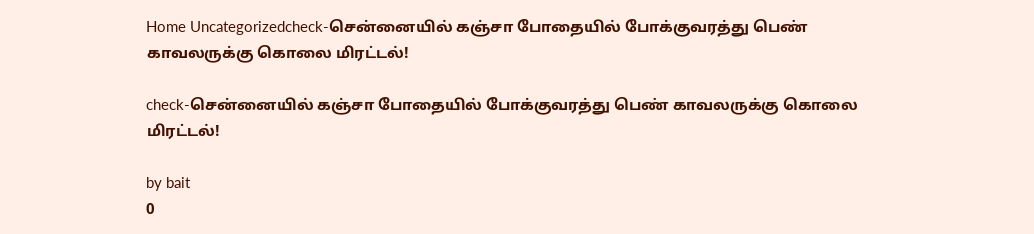Home Uncategorizedcheck-சென்னையில் கஞ்சா போதையில் போக்குவரத்து பெண் காவலருக்கு கொலை மிரட்டல்!

check-சென்னையில் கஞ்சா போதையில் போக்குவரத்து பெண் காவலருக்கு கொலை மிரட்டல்!

by bait
0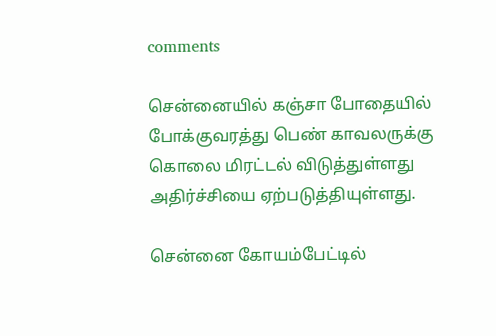comments

சென்னையில் கஞ்சா போதையில் போக்குவரத்து பெண் காவலருக்கு கொலை மிரட்டல் விடுத்துள்ளது அதிர்ச்சியை ஏற்படுத்தியுள்ளது.

சென்னை கோயம்பேட்டில்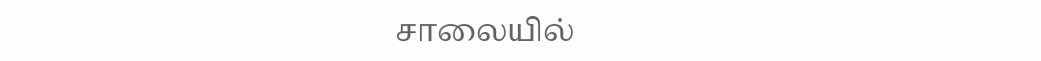சாலையில்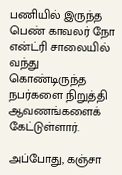பணியில் இருந்த பெண் காவலர் நோ என்ட்ரி சாலையில் வந்து கொண்டிருந்த நபர்களை நிறுத்தி ஆவணங்களைக் கேட்டுள்ளார்.

அப்போது, கஞ்சா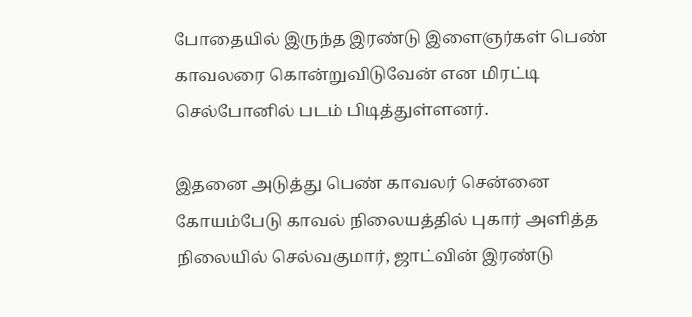போதையில் இருந்த இரண்டு இளைஞர்கள் பெண் காவலரை கொன்றுவிடுவேன் என மிரட்டி செல்போனில் படம் பிடித்துள்ளனர்.

இதனை அடுத்து பெண் காவலர் சென்னை கோயம்பேடு காவல் நிலையத்தில் புகார் அளித்த நிலையில் செல்வகுமார், ஜாட்வின் இரண்டு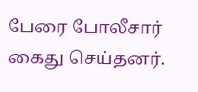பேரை போலீசார் கைது செய்தனர்.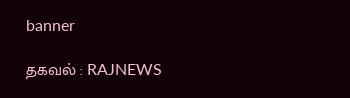banner

தகவல் : RAJNEWS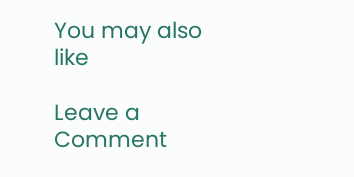You may also like

Leave a Comment